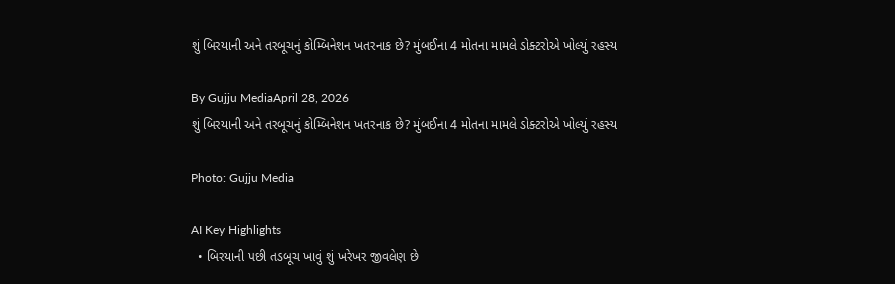શું બિરયાની અને તરબૂચનું કોમ્બિનેશન ખતરનાક છે? મુંબઈના 4 મોતના મામલે ડોક્ટરોએ ખોલ્યું રહસ્ય

By Gujju MediaApril 28, 2026
શું બિરયાની અને તરબૂચનું કોમ્બિનેશન ખતરનાક છે? મુંબઈના 4 મોતના મામલે ડોક્ટરોએ ખોલ્યું રહસ્ય

Photo: Gujju Media

AI Key Highlights
  • બિરયાની પછી તડબૂચ ખાવું શું ખરેખર જીવલેણ છે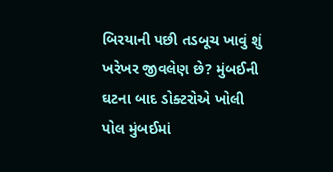બિરયાની પછી તડબૂચ ખાવું શું ખરેખર જીવલેણ છે? મુંબઈની ઘટના બાદ ડોક્ટરોએ ખોલી પોલ મુંબઈમાં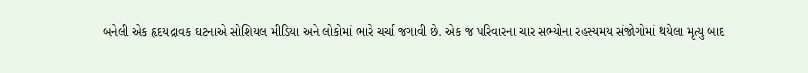બનેલી એક હૃદયદ્રાવક ઘટનાએ સોશિયલ મીડિયા અને લોકોમાં ભારે ચર્ચા જગાવી છે. એક જ પરિવારના ચાર સભ્યોના રહસ્યમય સંજોગોમાં થયેલા મૃત્યુ બાદ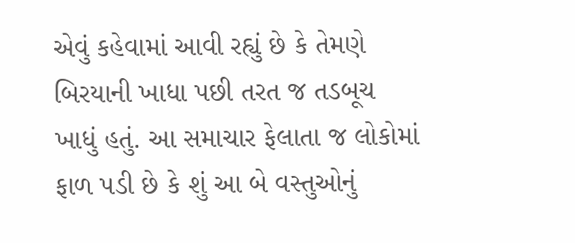એવું કહેવામાં આવી રહ્યું છે કે તેમણે બિરયાની ખાધા પછી તરત જ તડબૂચ ખાધું હતું. આ સમાચાર ફેલાતા જ લોકોમાં ફાળ પડી છે કે શું આ બે વસ્તુઓનું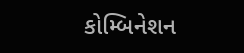કોમ્બિનેશન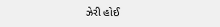ઝેરી હોઈ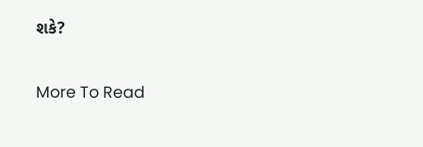શકે?

More To Read